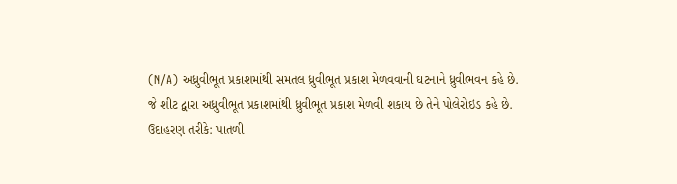(N/A) અધ્રુવીભૂત પ્રકાશમાંથી સમતલ ધ્રુવીભૂત પ્રકાશ મેળવવાની ઘટનાને ધ્રુવીભવન કહે છે.
જે શીટ દ્વારા અધ્રુવીભૂત પ્રકાશમાંથી ધ્રુવીભૂત પ્રકાશ મેળવી શકાય છે તેને પોલેરોઇડ કહે છે.
ઉદાહરણ તરીકે: પાતળી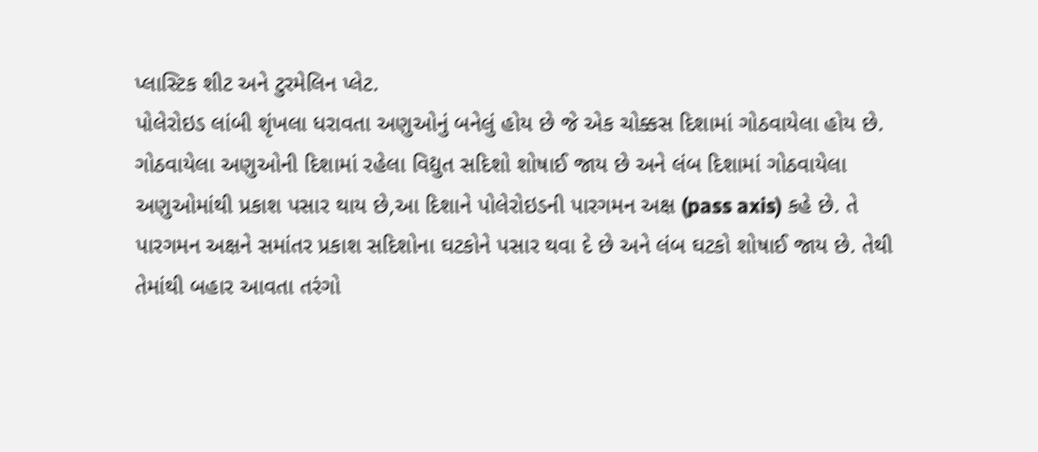પ્લાસ્ટિક શીટ અને ટુરમેલિન પ્લેટ.
પોલેરોઇડ લાંબી શૃંખલા ધરાવતા અણુઓનું બનેલું હોય છે જે એક ચોક્કસ દિશામાં ગોઠવાયેલા હોય છે.
ગોઠવાયેલા અણુઓની દિશામાં રહેલા વિદ્યુત સદિશો શોષાઈ જાય છે અને લંબ દિશામાં ગોઠવાયેલા અણુઓમાંથી પ્રકાશ પસાર થાય છે,આ દિશાને પોલેરોઇડની પારગમન અક્ષ (pass axis) કહે છે. તે પારગમન અક્ષને સમાંતર પ્રકાશ સદિશોના ઘટકોને પસાર થવા દે છે અને લંબ ઘટકો શોષાઈ જાય છે. તેથી તેમાંથી બહાર આવતા તરંગો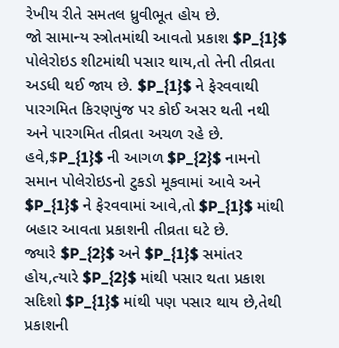રેખીય રીતે સમતલ ધ્રુવીભૂત હોય છે.
જો સામાન્ય સ્ત્રોતમાંથી આવતો પ્રકાશ $P_{1}$ પોલેરોઇડ શીટમાંથી પસાર થાય,તો તેની તીવ્રતા અડધી થઈ જાય છે. $P_{1}$ ને ફેરવવાથી પારગમિત કિરણપુંજ પર કોઈ અસર થતી નથી અને પારગમિત તીવ્રતા અચળ રહે છે.
હવે,$P_{1}$ ની આગળ $P_{2}$ નામનો સમાન પોલેરોઇડનો ટુકડો મૂકવામાં આવે અને $P_{1}$ ને ફેરવવામાં આવે,તો $P_{1}$ માંથી બહાર આવતા પ્રકાશની તીવ્રતા ઘટે છે.
જ્યારે $P_{2}$ અને $P_{1}$ સમાંતર હોય,ત્યારે $P_{2}$ માંથી પસાર થતા પ્રકાશ સદિશો $P_{1}$ માંથી પણ પસાર થાય છે,તેથી પ્રકાશની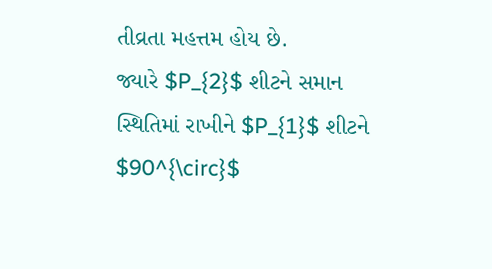તીવ્રતા મહત્તમ હોય છે.
જ્યારે $P_{2}$ શીટને સમાન સ્થિતિમાં રાખીને $P_{1}$ શીટને $90^{\circ}$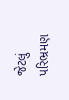જેટલું પરિભ્રમણ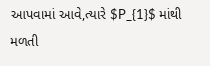આપવામાં આવે,ત્યારે $P_{1}$ માંથી મળતી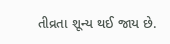તીવ્રતા શૂન્ય થઈ જાય છે.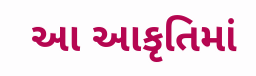આ આકૃતિમાં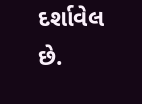દર્શાવેલ છે.